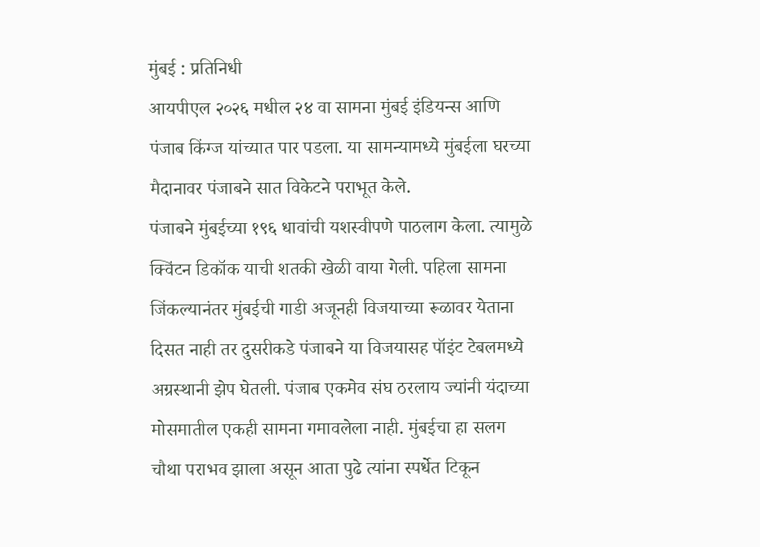मुंबई : प्रतिनिधी
आयपीएल २०२६ मधील २४ वा सामना मुंबई इंडियन्स आणि पंजाब किंग्ज यांच्यात पार पडला. या सामन्यामध्ये मुंबईला घरच्या मैदानावर पंजाबने सात विकेटने पराभूत केले.
पंजाबने मुंबईच्या १९६ धावांची यशस्वीपणे पाठलाग केला. त्यामुळे क्विंटन डिकॉक याची शतकी खेळी वाया गेली. पहिला सामना जिंकल्यानंतर मुंबईची गाडी अजूनही विजयाच्या रूळावर येताना दिसत नाही तर दुसरीकडे पंजाबने या विजयासह पॉइंट टेबलमध्ये अग्रस्थानी झेप घेतली. पंजाब एकमेव संघ ठरलाय ज्यांनी यंदाच्या मोसमातील एकही सामना गमावलेला नाही. मुंबईचा हा सलग चौथा पराभव झाला असून आता पुढे त्यांना स्पर्धेत टिकून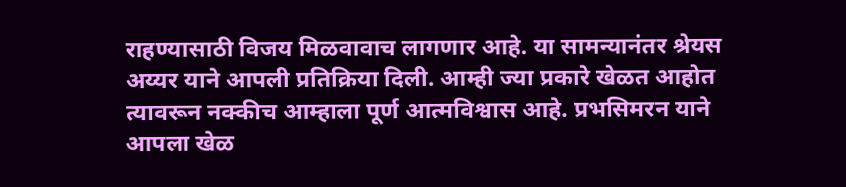राहण्यासाठी विजय मिळवावाच लागणार आहे. या सामन्यानंतर श्रेयस अय्यर याने आपली प्रतिक्रिया दिली. आम्ही ज्या प्रकारे खेळत आहोत त्यावरून नक्कीच आम्हाला पूर्ण आत्मविश्वास आहे. प्रभसिमरन याने आपला खेळ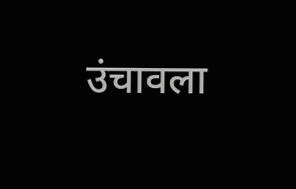उंचावला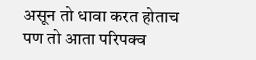असून तो धावा करत होताच पण तो आता परिपक्व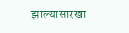झाल्यासारखा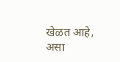खेळत आहे, असा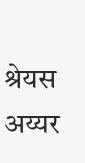श्रेयस अय्यर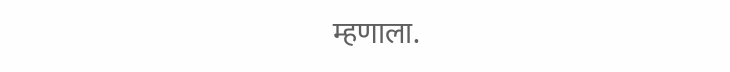म्हणाला.